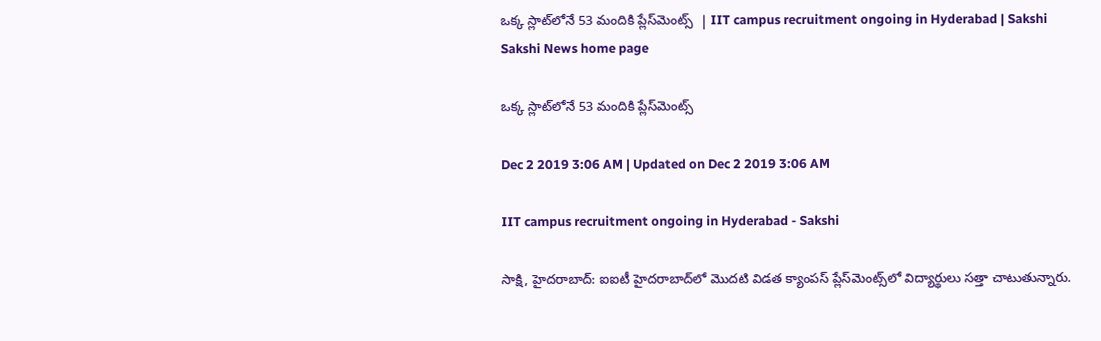ఒక్క స్లాట్‌లోనే 53 మందికి ప్లేస్‌మెంట్స్‌  | IIT campus recruitment ongoing in Hyderabad | Sakshi
Sakshi News home page

ఒక్క స్లాట్‌లోనే 53 మందికి ప్లేస్‌మెంట్స్‌

Dec 2 2019 3:06 AM | Updated on Dec 2 2019 3:06 AM

IIT campus recruitment ongoing in Hyderabad - Sakshi

సాక్షి, హైదరాబాద్‌: ఐఐటీ హైదరాబాద్‌లో మొదటి విడత క్యాంపస్‌ ప్లేస్‌మెంట్స్‌లో విద్యార్థులు సత్తా చాటుతున్నారు.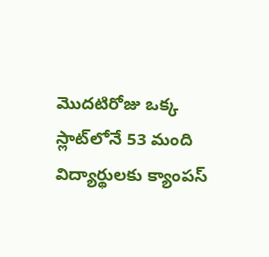మొదటిరోజు ఒక్క స్లాట్‌లోనే 53 మంది విద్యార్థులకు క్యాంపస్‌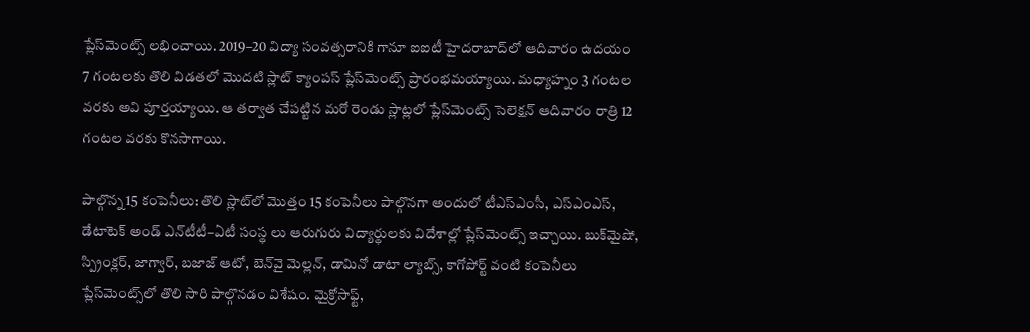ప్లేస్‌మెంట్స్‌ లభించాయి. 2019–20 విద్యా సంవత్సరానికి గానూ ఐఐటీ హైదరాబాద్‌లో ఆదివారం ఉదయం 7 గంటలకు తొలి విడతలో మొదటి స్లాట్‌ క్యాంపస్‌ ప్లేస్‌మెంట్స్‌ ప్రారంభమయ్యాయి. మధ్యాహ్నం 3 గంటల వరకు అవి పూర్తయ్యాయి. ఆ తర్వాత చేపట్టిన మరో రెండు స్లాట్లలో ప్లేస్‌మెంట్స్‌ సెలెక్షన్‌ ఆదివారం రాత్రి 12 గంటల వరకు కొనసాగాయి.

పాల్గొన్న 15 కంపెనీలు: తొలి స్లాట్‌లో మొత్తం 15 కంపెనీలు పాల్గొనగా అందులో టీఎస్‌ఎంసీ, ఎస్‌ఎంఎస్, డేటాటెక్‌ అండ్‌ ఎన్‌టీటీ–ఏటీ సంస్థ లు ఆరుగురు విద్యార్థులకు విదేశాల్లో ప్లేస్‌మెంట్స్‌ ఇచ్చాయి. బుక్‌మైషో, స్ప్రింక్లర్, జాగ్వార్, బజాజ్‌ ఆటో, బెన్‌వై మెల్లన్, డామినో డాటా ల్యాబ్స్, కాగోపోర్ట్‌ వంటి కంపెనీలు ప్లేస్‌మెంట్స్‌లో తొలి సారి పాల్గొనడం విశేషం. మైక్రోసాఫ్ట్,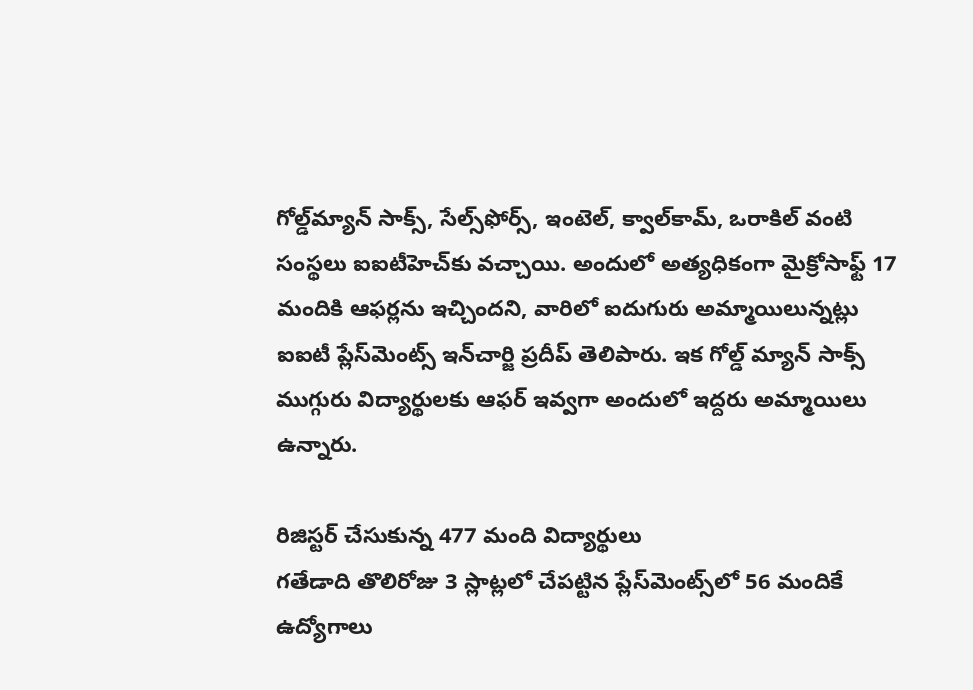గోల్డ్‌మ్యాన్‌ సాక్స్, సేల్స్‌ఫోర్స్, ఇంటెల్, క్వాల్‌కామ్, ఒరాకిల్‌ వంటి సంస్థలు ఐఐటీహెచ్‌కు వచ్చాయి. అందులో అత్యధికంగా మైక్రోసాఫ్ట్‌ 17 మందికి ఆఫర్లను ఇచ్చిందని, వారిలో ఐదుగురు అమ్మాయిలున్నట్లు ఐఐటీ ప్లేస్‌మెంట్స్‌ ఇన్‌చార్జి ప్రదీప్‌ తెలిపారు. ఇక గోల్డ్‌ మ్యాన్‌ సాక్స్‌ ముగ్గురు విద్యార్థులకు ఆఫర్‌ ఇవ్వగా అందులో ఇద్దరు అమ్మాయిలు ఉన్నారు.

రిజిస్టర్‌ చేసుకున్న 477 మంది విద్యార్థులు
గతేడాది తొలిరోజు 3 స్లాట్లలో చేపట్టిన ప్లేస్‌మెంట్స్‌లో 56 మందికే ఉద్యోగాలు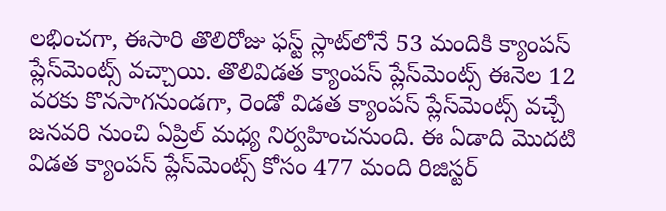లభించగా, ఈసారి తొలిరోజు ఫస్ట్‌ స్లాట్‌లోనే 53 మందికి క్యాంపస్‌ ప్లేస్‌మెంట్స్‌ వచ్చాయి. తొలివిడత క్యాంపస్‌ ప్లేస్‌మెంట్స్‌ ఈనెల 12 వరకు కొనసాగనుండగా, రెండో విడత క్యాంపస్‌ ప్లేస్‌మెంట్స్‌ వచ్చే జనవరి నుంచి ఏప్రిల్‌ మధ్య నిర్వహించనుంది. ఈ ఏడాది మొదటి విడత క్యాంపస్‌ ప్లేస్‌మెంట్స్‌ కోసం 477 మంది రిజిస్టర్‌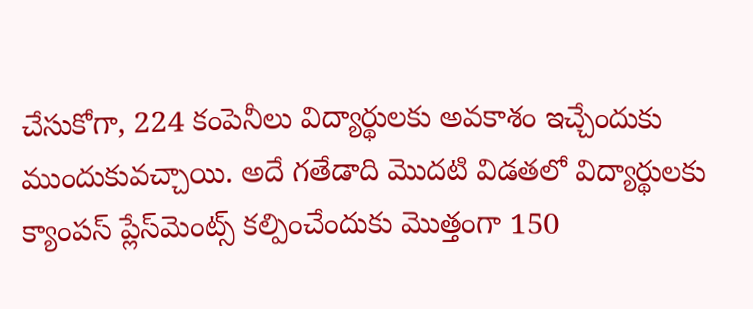చేసుకోగా, 224 కంపెనీలు విద్యార్థులకు అవకాశం ఇచ్చేందుకు ముందుకువచ్చాయి. అదే గతేడాది మొదటి విడతలో విద్యార్థులకు క్యాంపస్‌ ప్లేస్‌మెంట్స్‌ కల్పించేందుకు మొత్తంగా 150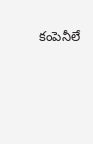కంపెనీలే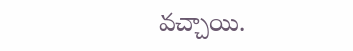వచ్చాయి.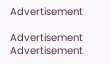Advertisement

Advertisement
Advertisement